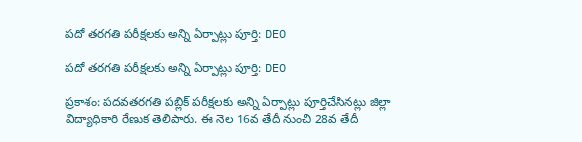పదో తరగతి పరీక్షలకు అన్ని ఏర్పాట్లు పూర్తి: DEO

పదో తరగతి పరీక్షలకు అన్ని ఏర్పాట్లు పూర్తి: DEO

ప్రకాశం: పదవతరగతి పబ్లిక్ పరీక్షలకు అన్ని ఏర్పాట్లు పూర్తిచేసినట్లు జిల్లా విద్యాధికారి రేణుక తెలిపారు. ఈ నెల 16వ తేదీ నుంచి 28వ తేదీ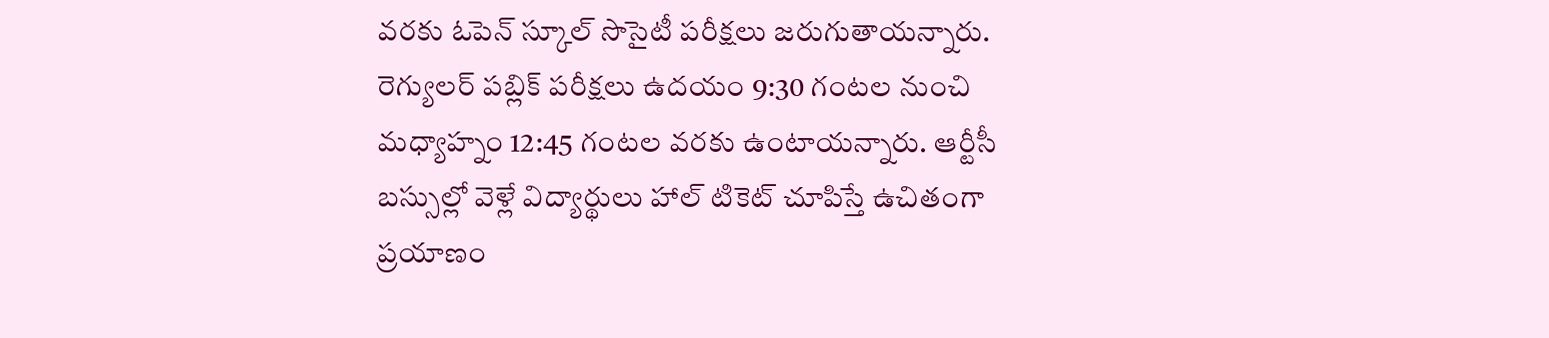వరకు ఓపెన్ స్కూల్ సొసైటీ పరీక్షలు జరుగుతాయన్నారు. రెగ్యులర్ పబ్లిక్ పరీక్షలు ఉదయం 9:30 గంటల నుంచి మధ్యాహ్నం 12:45 గంటల వరకు ఉంటాయన్నారు. ఆర్టీసీ బస్సుల్లో వెళ్లే విద్యార్థులు హాల్ టికెట్ చూపిస్తే ఉచితంగా ప్రయాణం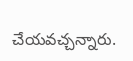చేయవచ్చన్నారు.